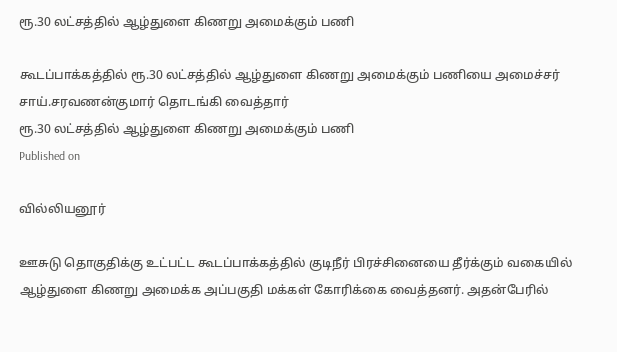ரூ.30 லட்சத்தில் ஆழ்துளை கிணறு அமைக்கும் பணி

கூடப்பாக்கத்தில் ரூ.30 லட்சத்தில் ஆழ்துளை கிணறு அமைக்கும் பணியை அமைச்சர் சாய்.சரவணன்குமார் தொடங்கி வைத்தார்
ரூ.30 லட்சத்தில் ஆழ்துளை கிணறு அமைக்கும் பணி
Published on

வில்லியனூர்

ஊசுடு தொகுதிக்கு உட்பட்ட கூடப்பாக்கத்தில் குடிநீர் பிரச்சினையை தீர்க்கும் வகையில் ஆழ்துளை கிணறு அமைக்க அப்பகுதி மக்கள் கோரிக்கை வைத்தனர். அதன்பேரில்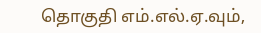தொகுதி எம்.எல்.ஏ.வும்,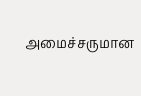அமைச்சருமான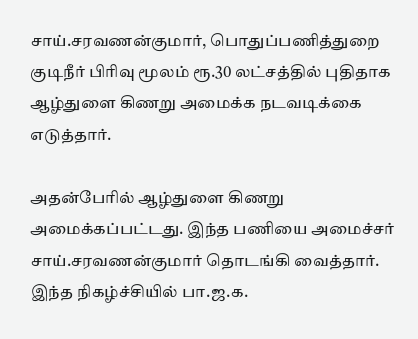சாய்.சரவணன்குமார், பொதுப்பணித்துறை குடிநீர் பிரிவு மூலம் ரூ.30 லட்சத்தில் புதிதாக ஆழ்துளை கிணறு அமைக்க நடவடிக்கை எடுத்தார்.

அதன்பேரில் ஆழ்துளை கிணறு அமைக்கப்பட்டது. இந்த பணியை அமைச்சர் சாய்.சரவணன்குமார் தொடங்கி வைத்தார். இந்த நிகழ்ச்சியில் பா.ஜ.க.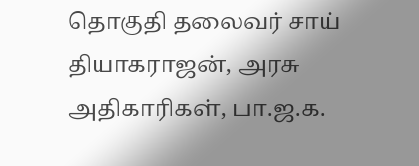தொகுதி தலைவர் சாய் தியாகராஜன், அரசு அதிகாரிகள், பா.ஜ.க.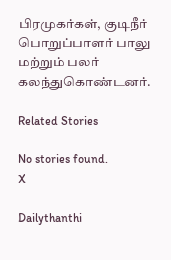பிரமுகர்கள், குடிநீர் பொறுப்பாளர் பாலு மற்றும் பலர் கலந்துகொண்டனர்.

Related Stories

No stories found.
X

Dailythanthi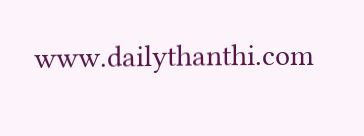www.dailythanthi.com